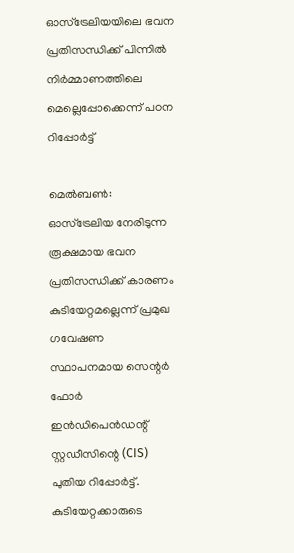ഓസ്ട്രേലിയയിലെ ഭവന പ്രതിസന്ധിക്ക് പിന്നിൽ നിർമ്മാണത്തിലെ മെല്ലെപ്പോക്കെന്ന് പഠന റിപ്പോർട്ട്

മെൽബൺ: ഓസ്ട്രേലിയ നേരിടുന്ന രൂക്ഷമായ ഭവന പ്രതിസന്ധിക്ക് കാരണം കുടിയേറ്റമല്ലെന്ന് പ്രമുഖ ഗവേഷണ സ്ഥാപനമായ സെന്റർ ഫോർ ഇൻഡിപെൻഡന്റ് സ്റ്റഡീസിന്റെ (CIS) പുതിയ റിപ്പോർട്ട്. കുടിയേറ്റക്കാരുടെ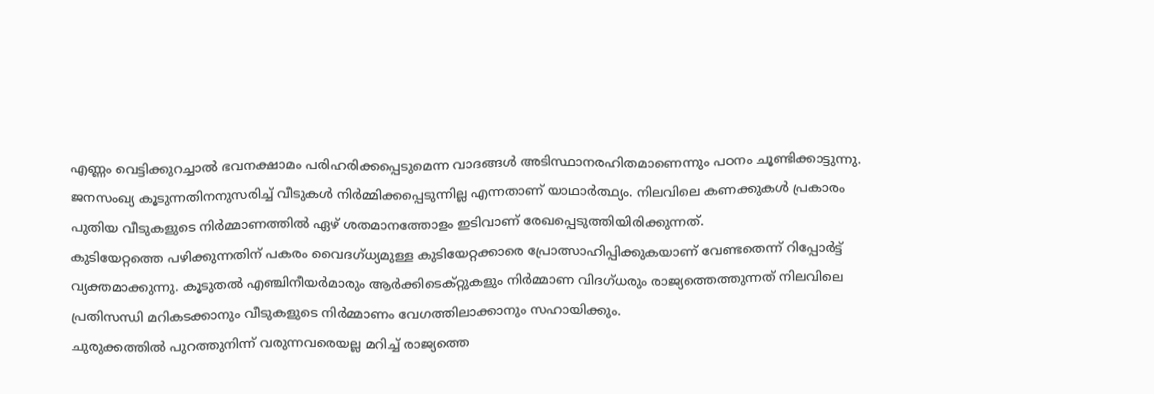എണ്ണം വെട്ടിക്കുറച്ചാൽ ഭവനക്ഷാമം പരിഹരിക്കപ്പെടുമെന്ന വാദങ്ങൾ അടിസ്ഥാനരഹിതമാണെന്നും പഠനം ചൂണ്ടിക്കാട്ടുന്നു.
ജനസംഖ്യ കൂടുന്നതിനനുസരിച്ച് വീടുകൾ നിർമ്മിക്കപ്പെടുന്നില്ല എന്നതാണ് യാഥാർത്ഥ്യം. നിലവിലെ കണക്കുകൾ പ്രകാരം പുതിയ വീടുകളുടെ നിർമ്മാണത്തിൽ ഏഴ് ശതമാനത്തോളം ഇടിവാണ് രേഖപ്പെടുത്തിയിരിക്കുന്നത്.
കുടിയേറ്റത്തെ പഴിക്കുന്നതിന് പകരം വൈദഗ്ധ്യമുള്ള കുടിയേറ്റക്കാരെ പ്രോത്സാഹിപ്പിക്കുകയാണ് വേണ്ടതെന്ന് റിപ്പോർട്ട് വ്യക്തമാക്കുന്നു. കൂടുതൽ എഞ്ചിനീയർമാരും ആർക്കിടെക്റ്റുകളും നിർമ്മാണ വിദഗ്ധരും രാജ്യത്തെത്തുന്നത് നിലവിലെ പ്രതിസന്ധി മറികടക്കാനും വീടുകളുടെ നിർമ്മാണം വേഗത്തിലാക്കാനും സഹായിക്കും.
ചുരുക്കത്തിൽ പുറത്തുനിന്ന് വരുന്നവരെയല്ല മറിച്ച് രാജ്യത്തെ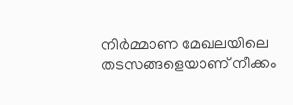നിർമ്മാണ മേഖലയിലെ തടസങ്ങളെയാണ് നീക്കം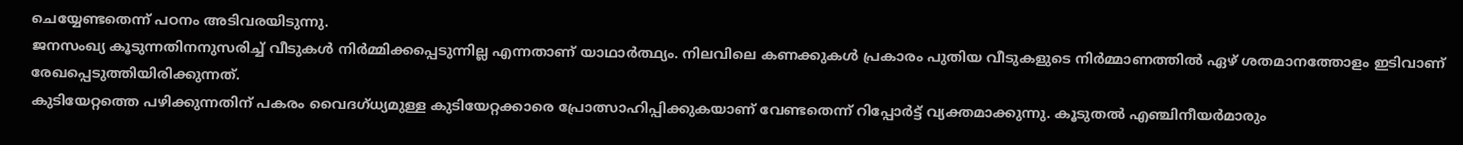ചെയ്യേണ്ടതെന്ന് പഠനം അടിവരയിടുന്നു.
ജനസംഖ്യ കൂടുന്നതിനനുസരിച്ച് വീടുകൾ നിർമ്മിക്കപ്പെടുന്നില്ല എന്നതാണ് യാഥാർത്ഥ്യം. നിലവിലെ കണക്കുകൾ പ്രകാരം പുതിയ വീടുകളുടെ നിർമ്മാണത്തിൽ ഏഴ് ശതമാനത്തോളം ഇടിവാണ് രേഖപ്പെടുത്തിയിരിക്കുന്നത്.
കുടിയേറ്റത്തെ പഴിക്കുന്നതിന് പകരം വൈദഗ്ധ്യമുള്ള കുടിയേറ്റക്കാരെ പ്രോത്സാഹിപ്പിക്കുകയാണ് വേണ്ടതെന്ന് റിപ്പോർട്ട് വ്യക്തമാക്കുന്നു. കൂടുതൽ എഞ്ചിനീയർമാരും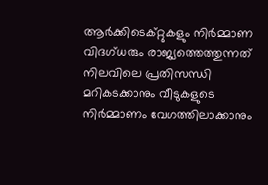ആർക്കിടെക്റ്റുകളും നിർമ്മാണ വിദഗ്ധരും രാജ്യത്തെത്തുന്നത് നിലവിലെ പ്രതിസന്ധി മറികടക്കാനും വീടുകളുടെ നിർമ്മാണം വേഗത്തിലാക്കാനും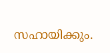സഹായിക്കും.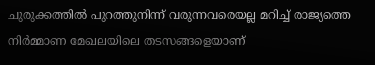ചുരുക്കത്തിൽ പുറത്തുനിന്ന് വരുന്നവരെയല്ല മറിച്ച് രാജ്യത്തെ നിർമ്മാണ മേഖലയിലെ തടസങ്ങളെയാണ്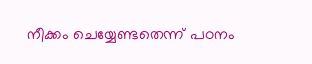നീക്കം ചെയ്യേണ്ടതെന്ന് പഠനം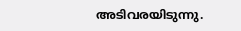അടിവരയിടുന്നു.